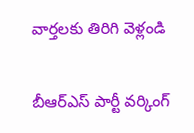వార్తలకు తిరిగి వెళ్లండి

బీఆర్ఎస్ పార్టీ వర్కింగ్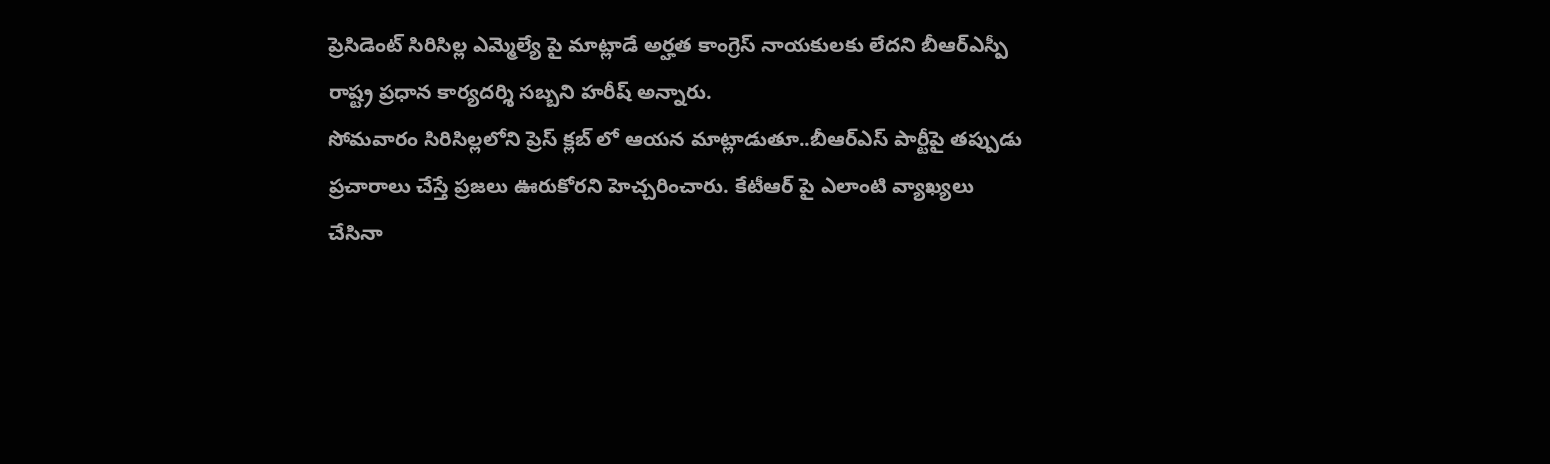ప్రెసిడెంట్ సిరిసిల్ల ఎమ్మెల్యే పై మాట్లాడే అర్హత కాంగ్రెస్ నాయకులకు లేదని బీఆర్ఎస్పీ రాష్ట్ర ప్రధాన కార్యదర్శి సబ్బని హరీష్ అన్నారు.
సోమవారం సిరిసిల్లలోని ప్రెస్ క్లబ్ లో ఆయన మాట్లాడుతూ..బీఆర్ఎస్ పార్టీపై తప్పుడు ప్రచారాలు చేస్తే ప్రజలు ఊరుకోరని హెచ్చరించారు. కేటీఆర్ పై ఎలాంటి వ్యాఖ్యలు చేసినా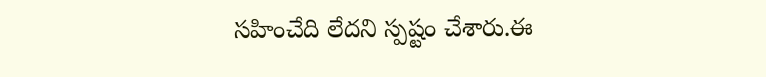సహించేది లేదని స్పష్టం చేశారు.ఈ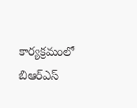కార్యక్రమంలో బిఆర్ఎస్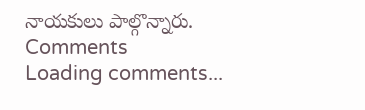నాయకులు పాల్గొన్నారు.
Comments
Loading comments...